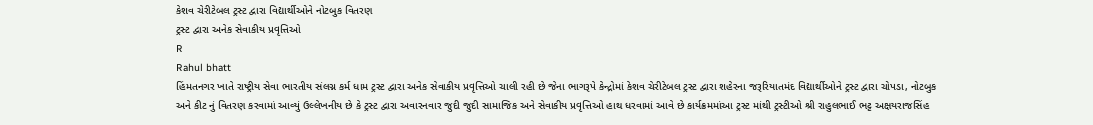કેશવ ચેરીટેબલ ટ્રસ્ટ દ્વારા વિદ્યાર્થીઓને નોટબુક વિતરણ
ટ્રસ્ટ દ્વારા અનેક સેવાકીય પ્રવૃત્તિઓ
R
Rahul bhatt
હિંમતનગર ખાતે રાષ્ટ્રીય સેવા ભારતીય સંલગ્ન કર્મ ધામ ટ્રસ્ટ દ્વારા અનેક સેવાકીય પ્રવૃત્તિઓ ચાલી રહી છે જેના ભાગરૂપે કેન્દ્રોમાં કેશવ ચેરીટેબલ ટ્રસ્ટ દ્વારા શહેરના જરૂરિયાતમંદ વિદ્યાર્થીઓને ટ્રસ્ટ દ્વારા ચોપડા, નોટબુક અને કીટ નું વિતરણ કરવામાં આવ્યું ઉલ્લેખનીય છે કે ટ્રસ્ટ દ્વારા અવારનવાર જુદી જુદી સામાજિક અને સેવાકીય પ્રવૃત્તિઓ હાથ ધરવામાં આવે છે કાર્યક્રમમાંઆ ટ્રસ્ટ માંથી ટ્રસ્ટીઓ શ્રી રાહુલભાઈ ભટ્ટ અક્ષયરાજસિંહ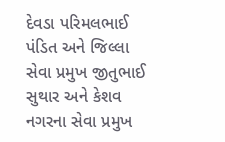દેવડા પરિમલભાઈ પંડિત અને જિલ્લા સેવા પ્રમુખ જીતુભાઈ સુથાર અને કેશવ નગરના સેવા પ્રમુખ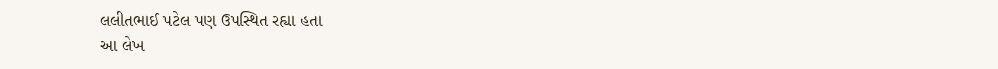લલીતભાઈ પટેલ પણ ઉપસ્થિત રહ્યા હતા
આ લેખ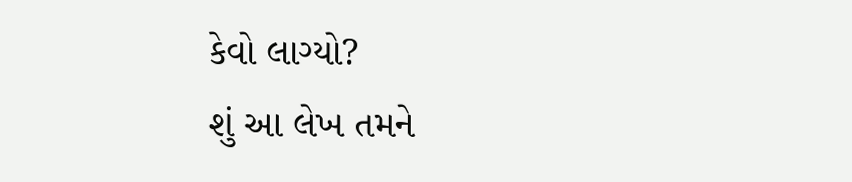કેવો લાગ્યો?
શું આ લેખ તમને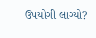ઉપયોગી લાગ્યો?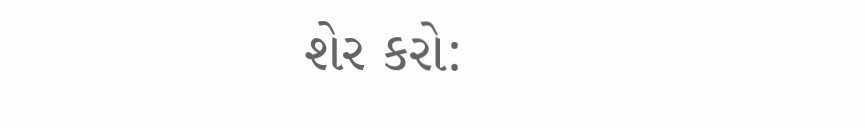શેર કરો: